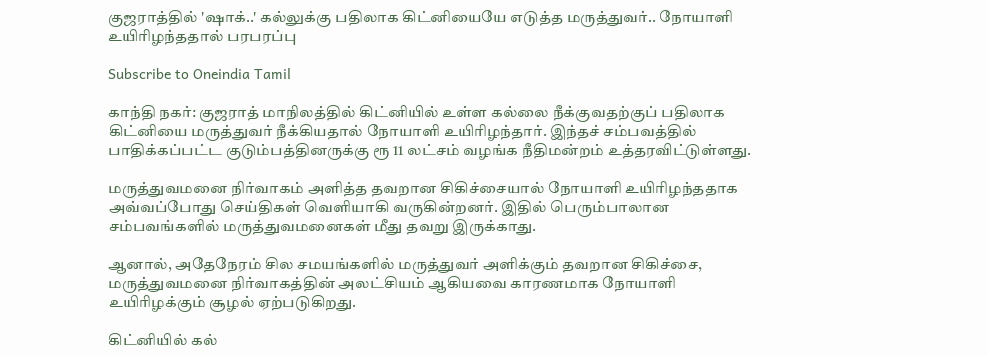குஜராத்தில் 'ஷாக்..' கல்லுக்கு பதிலாக கிட்னியையே எடுத்த மருத்துவர்.. நோயாளி உயிரிழந்ததால் பரபரப்பு

Subscribe to Oneindia Tamil

காந்தி நகர்: குஜராத் மாநிலத்தில் கிட்னியில் உள்ள கல்லை நீக்குவதற்குப் பதிலாக கிட்னியை மருத்துவர் நீக்கியதால் நோயாளி உயிரிழந்தார். இந்தச் சம்பவத்தில் பாதிக்கப்பட்ட குடும்பத்தினருக்கு ரூ 11 லட்சம் வழங்க நீதிமன்றம் உத்தரவிட்டுள்ளது.

மருத்துவமனை நிர்வாகம் அளித்த தவறான சிகிச்சையால் நோயாளி உயிரிழந்ததாக அவ்வப்போது செய்திகள் வெளியாகி வருகின்றனர். இதில் பெரும்பாலான சம்பவங்களில் மருத்துவமனைகள் மீது தவறு இருக்காது.

ஆனால், அதேநேரம் சில சமயங்களில் மருத்துவர் அளிக்கும் தவறான சிகிச்சை, மருத்துவமனை நிர்வாகத்தின் அலட்சியம் ஆகியவை காரணமாக நோயாளி உயிரிழக்கும் சூழல் ஏற்படுகிறது.

கிட்னியில் கல்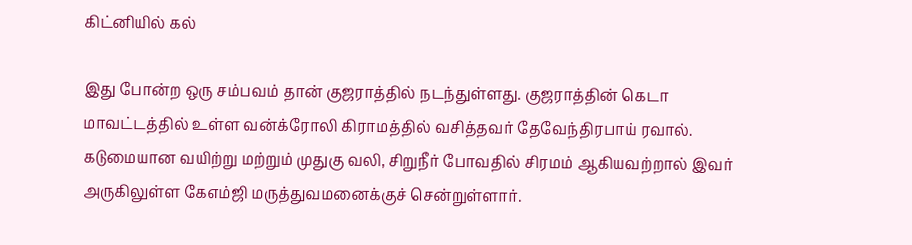கிட்னியில் கல்

இது போன்ற ஒரு சம்பவம் தான் குஜராத்தில் நடந்துள்ளது. குஜராத்தின் கெடா மாவட்டத்தில் உள்ள வன்க்ரோலி கிராமத்தில் வசித்தவர் தேவேந்திரபாய் ரவால். கடுமையான வயிற்று மற்றும் முதுகு வலி, சிறுநீர் போவதில் சிரமம் ஆகியவற்றால் இவர் அருகிலுள்ள கேஎம்ஜி மருத்துவமனைக்குச் சென்றுள்ளார்.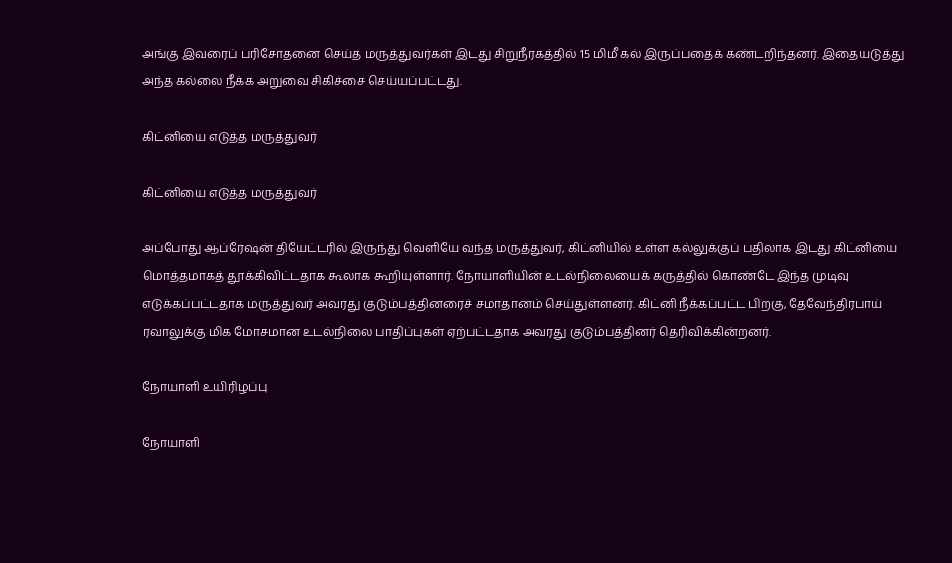அங்கு இவரைப் பரிசோதனை செய்த மருத்துவர்கள் இடது சிறுநீரகத்தில் 15 மிமீ கல் இருப்பதைக் கண்டறிந்தனர். இதையடுத்து அந்த கல்லை நீக்க அறுவை சிகிச்சை செய்யப்பட்டது.

கிட்னியை எடுத்த மருத்துவர்

கிட்னியை எடுத்த மருத்துவர்

அப்போது ஆப்ரேஷன் தியேட்டரில் இருந்து வெளியே வந்த மருத்துவர், கிட்னியில் உள்ள கல்லுக்குப் பதிலாக இடது கிட்னியை மொத்தமாகத் தூக்கிவிட்டதாக கூலாக கூறியுள்ளார். நோயாளியின் உடல்நிலையைக் கருத்தில் கொண்டே இந்த முடிவு எடுக்கப்பட்டதாக மருத்துவர் அவரது குடும்பத்தினரைச் சமாதானம் செய்துள்ளனர். கிட்னி நீக்கப்பட்ட பிறகு, தேவேந்திரபாய் ரவாலுக்கு மிக மோசமான உடல்நிலை பாதிப்புகள் ஏற்பட்டதாக அவரது குடும்பத்தினர் தெரிவிக்கின்றனர்.

நோயாளி உயிரிழப்பு

நோயாளி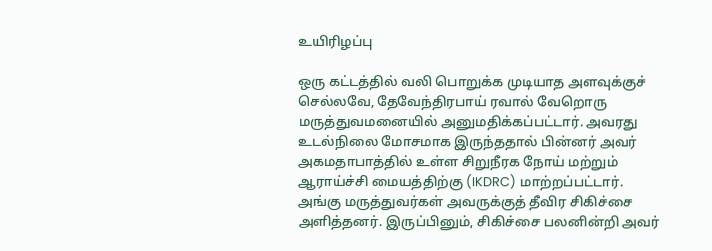உயிரிழப்பு

ஒரு கட்டத்தில் வலி பொறுக்க முடியாத அளவுக்குச் செல்லவே, தேவேந்திரபாய் ரவால் வேறொரு மருத்துவமனையில் அனுமதிக்கப்பட்டார். அவரது உடல்நிலை மோசமாக இருந்ததால் பின்னர் அவர் அகமதாபாத்தில் உள்ள சிறுநீரக நோய் மற்றும் ஆராய்ச்சி மையத்திற்கு (IKDRC) மாற்றப்பட்டார். அங்கு மருத்துவர்கள் அவருக்குத் தீவிர சிகிச்சை அளித்தனர். இருப்பினும், சிகிச்சை பலனின்றி அவர்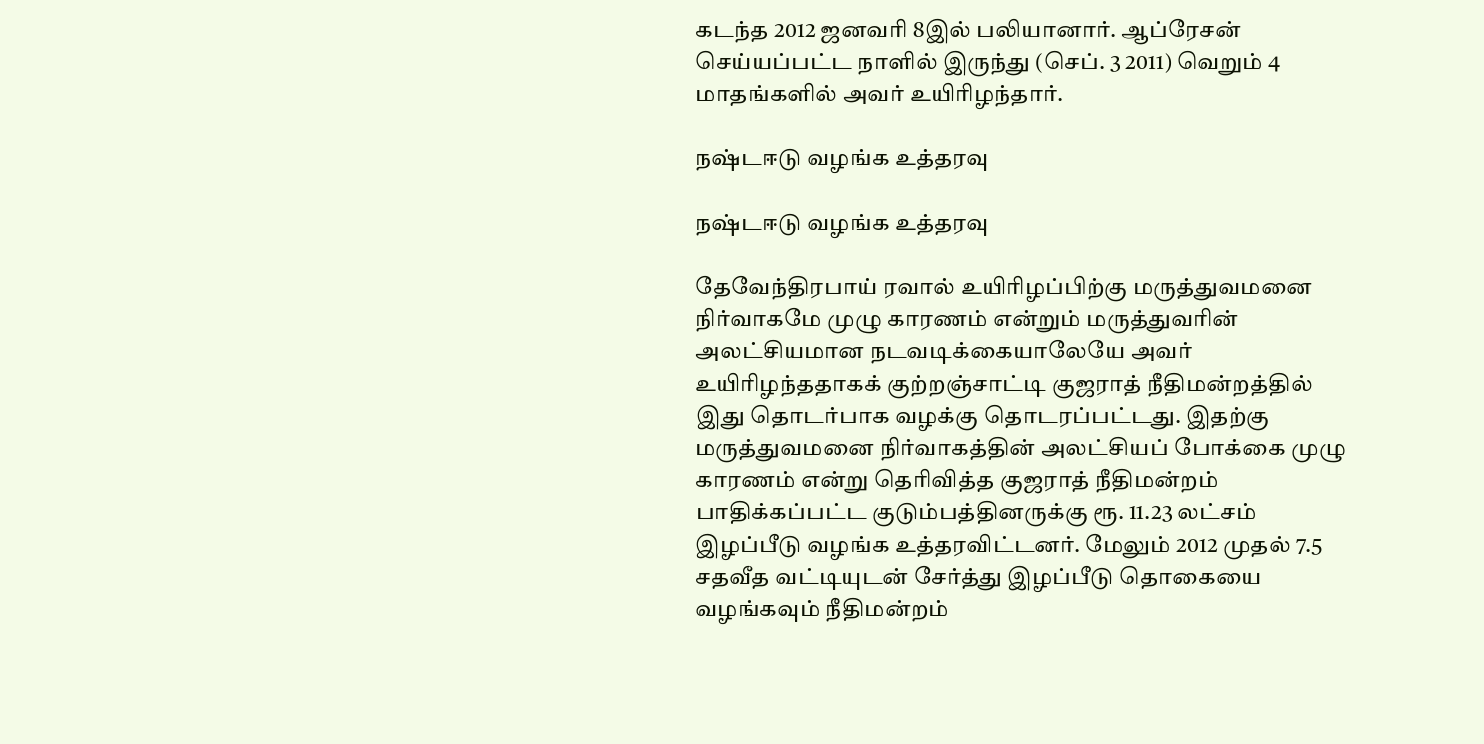கடந்த 2012 ஜனவரி 8இல் பலியானார். ஆப்ரேசன் செய்யப்பட்ட நாளில் இருந்து (செப். 3 2011) வெறும் 4 மாதங்களில் அவர் உயிரிழந்தார்.

நஷ்டஈடு வழங்க உத்தரவு

நஷ்டஈடு வழங்க உத்தரவு

தேவேந்திரபாய் ரவால் உயிரிழப்பிற்கு மருத்துவமனை நிர்வாகமே முழு காரணம் என்றும் மருத்துவரின் அலட்சியமான நடவடிக்கையாலேயே அவர் உயிரிழந்ததாகக் குற்றஞ்சாட்டி குஜராத் நீதிமன்றத்தில் இது தொடர்பாக வழக்கு தொடரப்பட்டது. இதற்கு மருத்துவமனை நிர்வாகத்தின் அலட்சியப் போக்கை முழு காரணம் என்று தெரிவித்த குஜராத் நீதிமன்றம் பாதிக்கப்பட்ட குடும்பத்தினருக்கு ரூ. 11.23 லட்சம் இழப்பீடு வழங்க உத்தரவிட்டனர். மேலும் 2012 முதல் 7.5 சதவீத வட்டியுடன் சேர்த்து இழப்பீடு தொகையை வழங்கவும் நீதிமன்றம்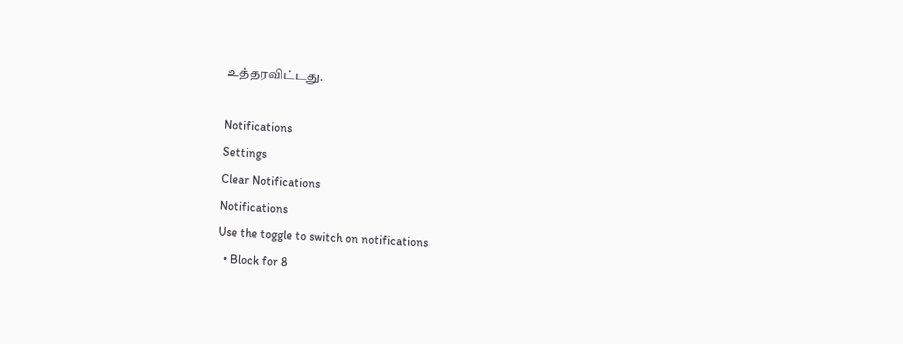உத்தரவிட்டது.

Notifications
Settings
Clear Notifications
Notifications
Use the toggle to switch on notifications
  • Block for 8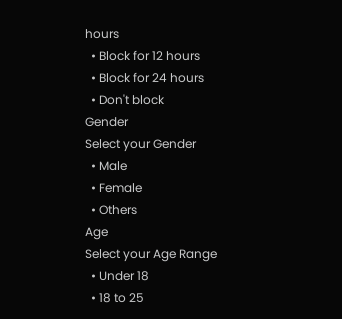hours
  • Block for 12 hours
  • Block for 24 hours
  • Don't block
Gender
Select your Gender
  • Male
  • Female
  • Others
Age
Select your Age Range
  • Under 18
  • 18 to 25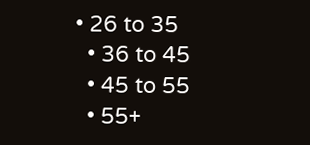• 26 to 35
  • 36 to 45
  • 45 to 55
  • 55+